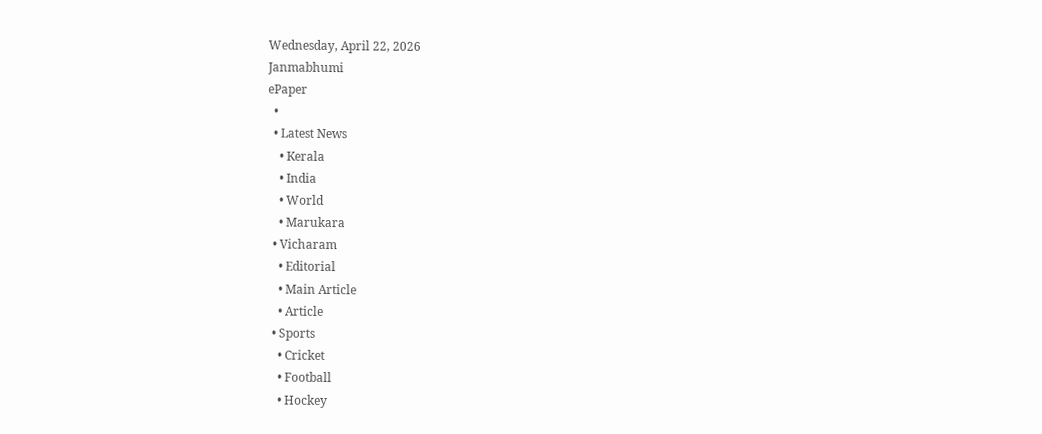Wednesday, April 22, 2026
Janmabhumi
ePaper
  •
  • Latest News
    • Kerala
    • India
    • World
    • Marukara
  • Vicharam
    • Editorial
    • Main Article
    • Article
  • Sports
    • Cricket
    • Football
    • Hockey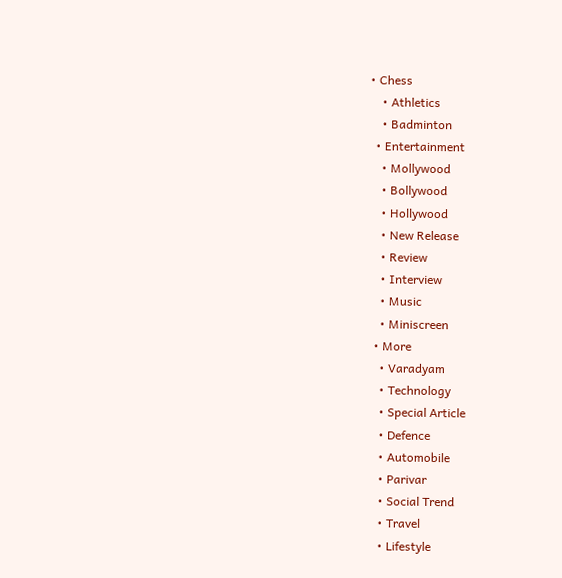• Chess
    • Athletics
    • Badminton
  • Entertainment
    • Mollywood
    • Bollywood
    • Hollywood
    • New Release
    • Review
    • Interview
    • Music
    • Miniscreen
  • More
    • Varadyam
    • Technology
    • Special Article
    • Defence
    • Automobile
    • Parivar
    • Social Trend
    • Travel
    • Lifestyle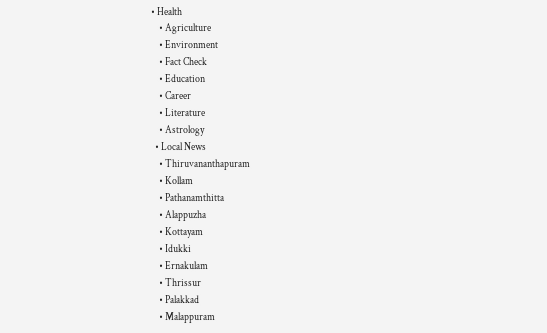• Health
    • Agriculture
    • Environment
    • Fact Check
    • Education
    • Career
    • Literature
    • Astrology
  • Local News
    • Thiruvananthapuram
    • Kollam
    • Pathanamthitta
    • Alappuzha
    • Kottayam
    • Idukki
    • Ernakulam
    • Thrissur
    • Palakkad
    • Malappuram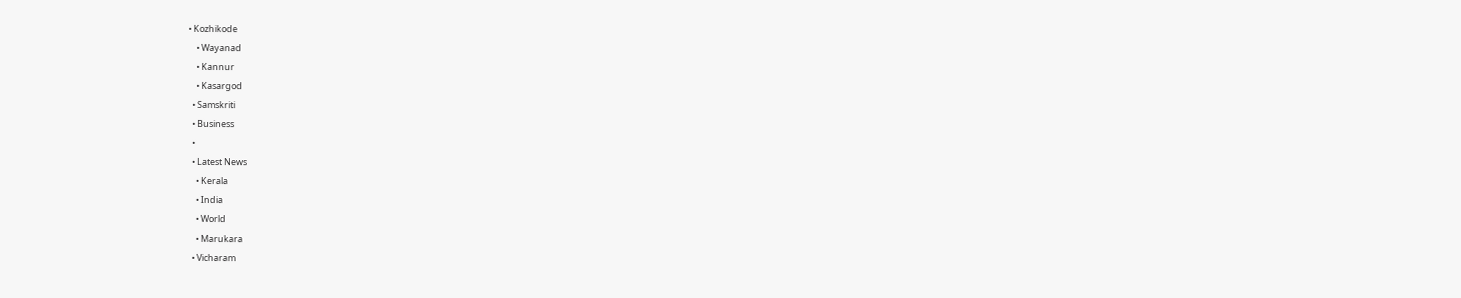• Kozhikode
    • Wayanad
    • Kannur
    • Kasargod
  • Samskriti
  • Business
  •
  • Latest News
    • Kerala
    • India
    • World
    • Marukara
  • Vicharam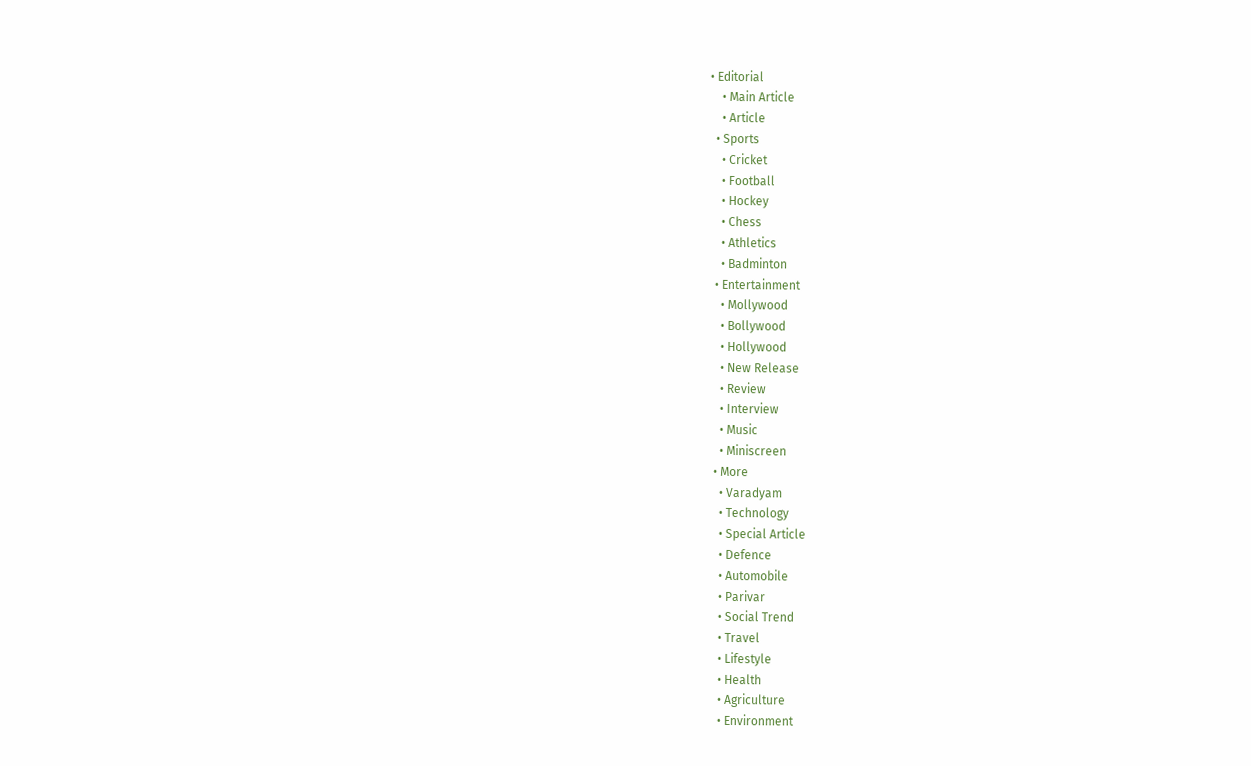• Editorial
    • Main Article
    • Article
  • Sports
    • Cricket
    • Football
    • Hockey
    • Chess
    • Athletics
    • Badminton
  • Entertainment
    • Mollywood
    • Bollywood
    • Hollywood
    • New Release
    • Review
    • Interview
    • Music
    • Miniscreen
  • More
    • Varadyam
    • Technology
    • Special Article
    • Defence
    • Automobile
    • Parivar
    • Social Trend
    • Travel
    • Lifestyle
    • Health
    • Agriculture
    • Environment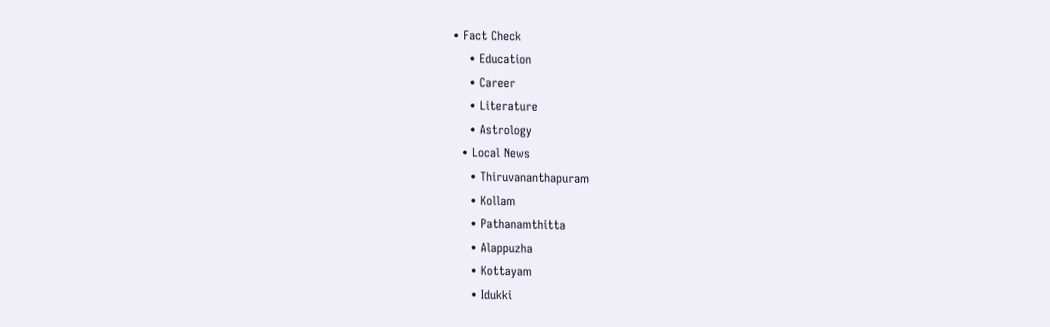• Fact Check
    • Education
    • Career
    • Literature
    • Astrology
  • Local News
    • Thiruvananthapuram
    • Kollam
    • Pathanamthitta
    • Alappuzha
    • Kottayam
    • Idukki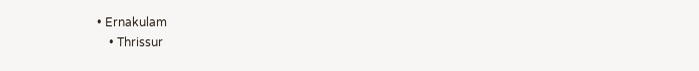• Ernakulam
    • Thrissur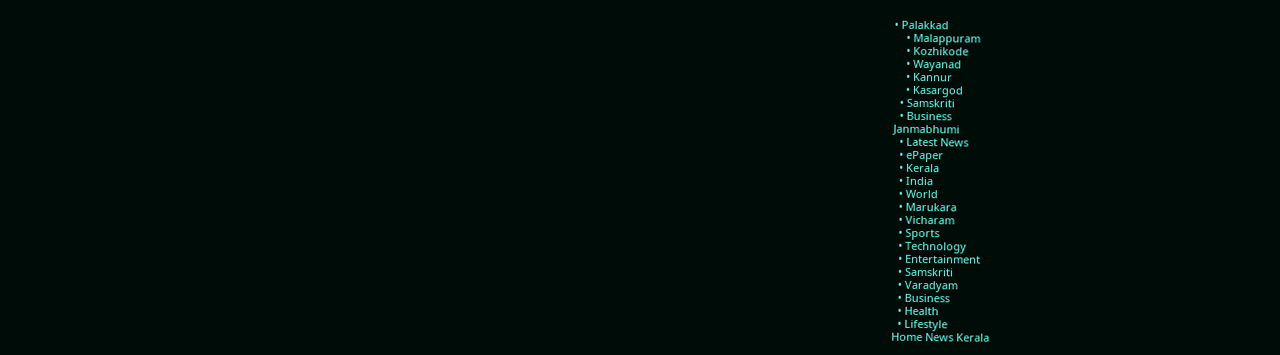• Palakkad
    • Malappuram
    • Kozhikode
    • Wayanad
    • Kannur
    • Kasargod
  • Samskriti
  • Business
Janmabhumi
  • Latest News
  • ePaper
  • Kerala
  • India
  • World
  • Marukara
  • Vicharam
  • Sports
  • Technology
  • Entertainment
  • Samskriti
  • Varadyam
  • Business
  • Health
  • Lifestyle
Home News Kerala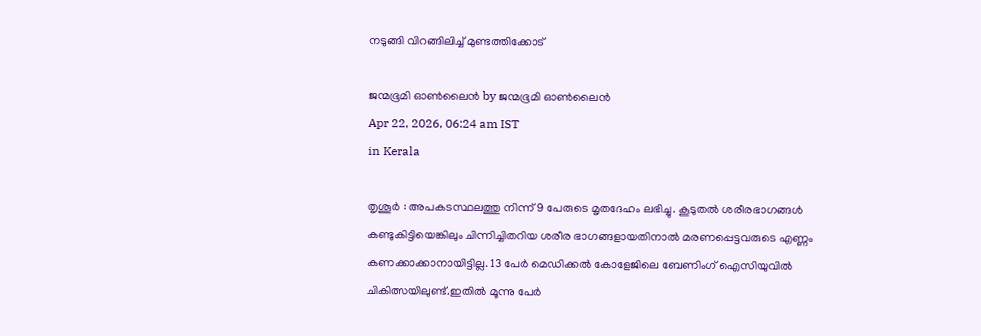നടുങ്ങി വിറങ്ങിലിച്ച് മുണ്ടത്തിക്കോട്

ജന്മഭൂമി ഓണ്‍ലൈന്‍ by ജന്മഭൂമി ഓണ്‍ലൈന്‍
Apr 22, 2026, 06:24 am IST
in Kerala

തൃശൂര്‍ : അപകടസ്ഥലത്തു നിന്ന് 9 പേരുടെ മൃതദേഹം ലഭിച്ചു. കൂടുതല്‍ ശരീരഭാഗങ്ങള്‍ കണ്ടുകിട്ടിയെങ്കിലും ചിന്നിച്ചിതറിയ ശരീര ഭാഗങ്ങളായതിനാല്‍ മരണപ്പെട്ടവരുടെ എണ്ണം കണക്കാക്കാനായിട്ടില്ല. 13 പേര്‍ മെഡിക്കല്‍ കോളേജിലെ ബേണിംഗ് ഐസിയുവില്‍ ചികിത്സയിലുണ്ട്.ഇതില്‍ മൂന്നു പേര്‍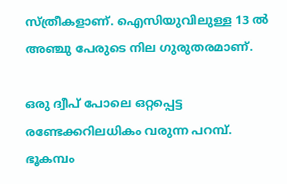സ്ത്രീകളാണ്. ഐസിയുവിലുള്ള 13 ല്‍ അഞ്ചു പേരുടെ നില ഗുരുതരമാണ്.

ഒരു ദ്വീപ് പോലെ ഒറ്റപ്പെട്ട രണ്ടേക്കറിലധികം വരുന്ന പറമ്പ്. ഭൂകമ്പം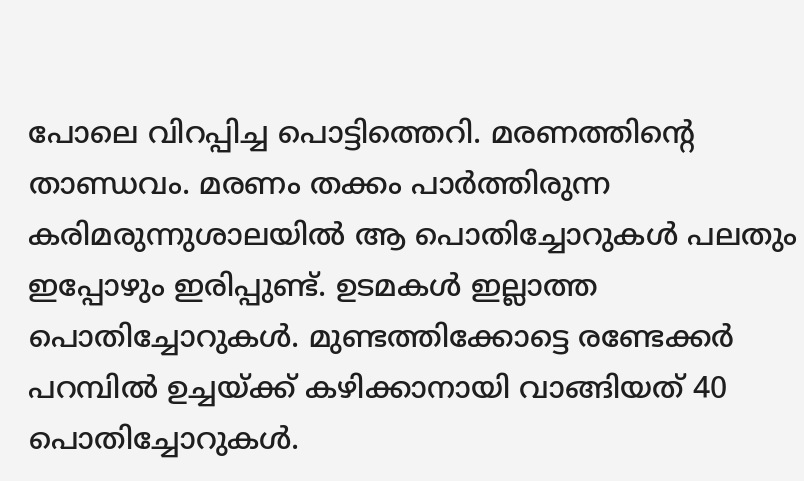പോലെ വിറപ്പിച്ച പൊട്ടിത്തെറി. മരണത്തിന്റെ താണ്ഡവം. മരണം തക്കം പാര്‍ത്തിരുന്ന കരിമരുന്നുശാലയില്‍ ആ പൊതിച്ചോറുകള്‍ പലതും ഇപ്പോഴും ഇരിപ്പുണ്ട്. ഉടമകള്‍ ഇല്ലാത്ത പൊതിച്ചോറുകള്‍. മുണ്ടത്തിക്കോട്ടെ രണ്ടേക്കര്‍ പറമ്പില്‍ ഉച്ചയ്‌ക്ക് കഴിക്കാനായി വാങ്ങിയത് 40 പൊതിച്ചോറുകള്‍.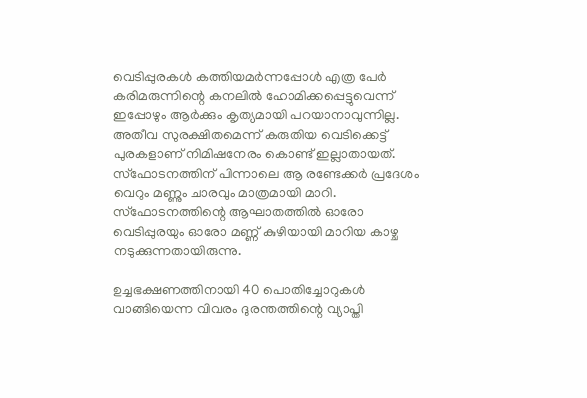വെടിപ്പുരകള്‍ കത്തിയമര്‍ന്നപ്പോള്‍ എത്ര പേര്‍ കരിമരുന്നിന്റെ കനലില്‍ ഹോമിക്കപ്പെട്ടുവെന്ന് ഇപ്പോഴും ആര്‍ക്കും കൃത്യമായി പറയാനാവുന്നില്ല. അതീവ സുരക്ഷിതമെന്ന് കരുതിയ വെടിക്കെട്ട് പുരകളാണ് നിമിഷനേരം കൊണ്ട് ഇല്ലാതായത്. സ്ഫോടനത്തിന് പിന്നാലെ ആ രണ്ടേക്കര്‍ പ്രദേശം വെറും മണ്ണും ചാരവും മാത്രമായി മാറി. സ്ഫോടനത്തിന്റെ ആഘാതത്തില്‍ ഓരോ വെടിപ്പുരയും ഓരോ മണ്ണ് കുഴിയായി മാറിയ കാഴ്ച നടുക്കുന്നതായിരുന്നു.

ഉച്ചഭക്ഷണത്തിനായി 40 പൊതിച്ചോറുകള്‍ വാങ്ങിയെന്ന വിവരം ദുരന്തത്തിന്റെ വ്യാപ്തി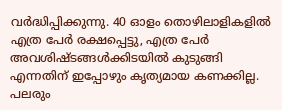വര്‍ദ്ധിപ്പിക്കുന്നു. 40 ഓളം തൊഴിലാളികളില്‍ എത്ര പേര്‍ രക്ഷപ്പെട്ടു, എത്ര പേര്‍ അവശിഷ്ടങ്ങള്‍ക്കിടയില്‍ കുടുങ്ങി എന്നതിന് ഇപ്പോഴും കൃത്യമായ കണക്കില്ല. പലരും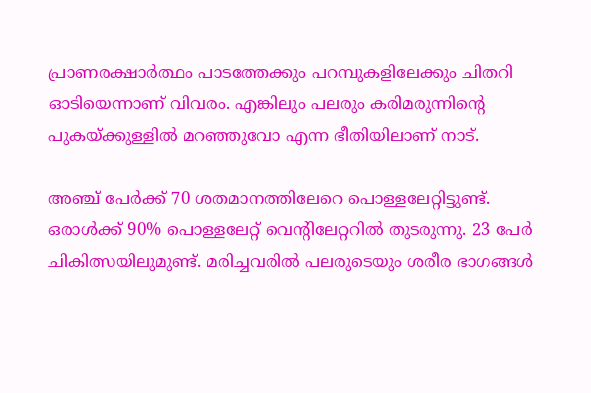പ്രാണരക്ഷാര്‍ത്ഥം പാടത്തേക്കും പറമ്പുകളിലേക്കും ചിതറി ഓടിയെന്നാണ് വിവരം. എങ്കിലും പലരും കരിമരുന്നിന്റെ പുകയ്‌ക്കുള്ളില്‍ മറഞ്ഞുവോ എന്ന ഭീതിയിലാണ് നാട്.

അഞ്ച് പേര്‍ക്ക് 70 ശതമാനത്തിലേറെ പൊള്ളലേറ്റിട്ടുണ്ട്. ഒരാള്‍ക്ക് 90% പൊള്ളലേറ്റ് വെന്റിലേറ്ററില്‍ തുടരുന്നു. 23 പേര്‍ ചികിത്സയിലുമുണ്ട്. മരിച്ചവരില്‍ പലരുടെയും ശരീര ഭാഗങ്ങള്‍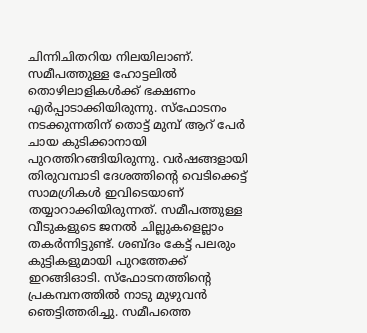ചിന്നിചിതറിയ നിലയിലാണ്. സമീപത്തുള്ള ഹോട്ടലില്‍ തൊഴിലാളികള്‍ക്ക് ഭക്ഷണം എര്‍പ്പാടാക്കിയിരുന്നു. സ്ഫോടനം നടക്കുന്നതിന് തൊട്ട് മുമ്പ് ആറ് പേര്‍ ചായ കുടിക്കാനായി പുറത്തിറങ്ങിയിരുന്നു. വര്‍ഷങ്ങളായി തിരുവമ്പാടി ദേശത്തിന്റെ വെടിക്കെട്ട് സാമഗ്രികള്‍ ഇവിടെയാണ് തയ്യാറാക്കിയിരുന്നത്. സമീപത്തുള്ള വീടുകളുടെ ജനല്‍ ചില്ലുകളെല്ലാം തകര്‍ന്നിട്ടുണ്ട്. ശബ്ദം കേട്ട് പലരും കുട്ടികളുമായി പുറത്തേക്ക് ഇറങ്ങിഓടി. സ്‌ഫോടനത്തിന്റെ പ്രകമ്പനത്തില്‍ നാടു മുഴുവന്‍ ഞെട്ടിത്തരിച്ചു. സമീപത്തെ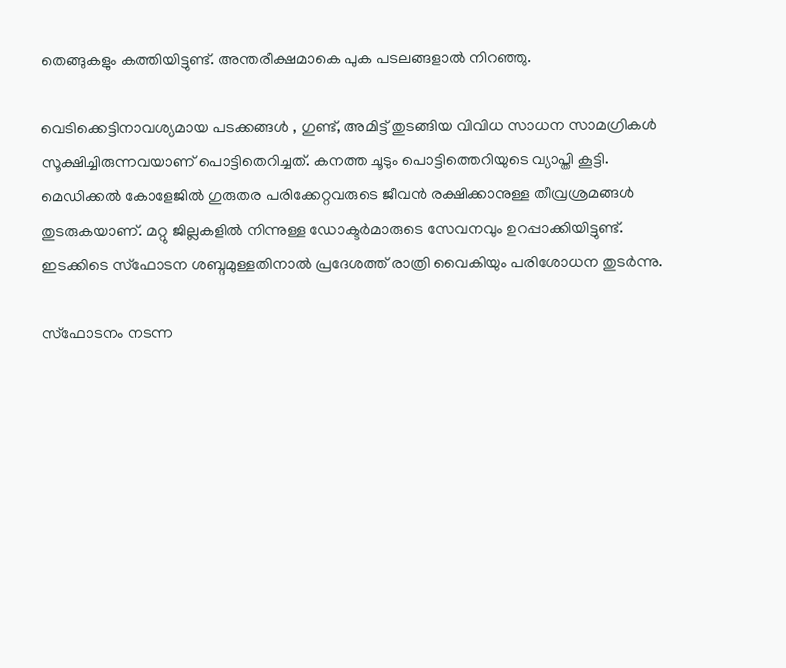തെങ്ങുകളും കത്തിയിട്ടുണ്ട്. അന്തരീക്ഷമാകെ പുക പടലങ്ങളാല്‍ നിറഞ്ഞു.

വെടിക്കെട്ടിനാവശ്യമായ പടക്കങ്ങള്‍ , ഗുണ്ട്, അമിട്ട് തുടങ്ങിയ വിവിധ സാധന സാമഗ്രികള്‍ സൂക്ഷിച്ചിരുന്നവയാണ് പൊട്ടിതെറിച്ചത്. കനത്ത ചൂടും പൊട്ടിത്തെറിയുടെ വ്യാപ്തി കൂട്ടി. മെഡിക്കല്‍ കോളേജില്‍ ഗുരുതര പരിക്കേറ്റവരുടെ ജീവന്‍ രക്ഷിക്കാനുള്ള തീവ്രശ്രമങ്ങള്‍ തുടരുകയാണ്. മറ്റു ജില്ലകളില്‍ നിന്നുള്ള ഡോക്ടര്‍മാരുടെ സേവനവും ഉറപ്പാക്കിയിട്ടുണ്ട്. ഇടക്കിടെ സ്ഫോടന ശബ്ദമുള്ളതിനാല്‍ പ്രദേശത്ത് രാത്രി വൈകിയും പരിശോധന തുടര്‍ന്നു.

സ്ഫോടനം നടന്ന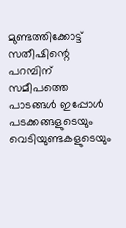മുണ്ടത്തിക്കോട്ട് സതീഷിന്റെ പറമ്പിന് സമീപത്തെ പാടങ്ങള്‍ ഇപ്പോള്‍ പടക്കങ്ങളുടെയും വെടിയുണ്ടകളുടെയും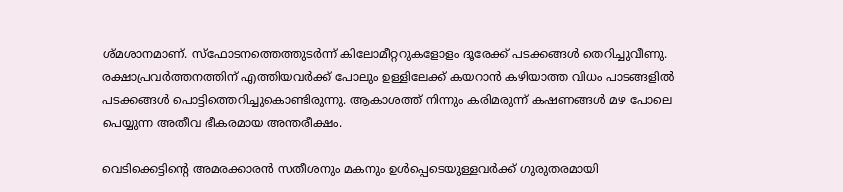ശ്മശാനമാണ്. സ്ഫോടനത്തെത്തുടര്‍ന്ന് കിലോമീറ്ററുകളോളം ദൂരേക്ക് പടക്കങ്ങള്‍ തെറിച്ചുവീണു. രക്ഷാപ്രവര്‍ത്തനത്തിന് എത്തിയവര്‍ക്ക് പോലും ഉള്ളിലേക്ക് കയറാന്‍ കഴിയാത്ത വിധം പാടങ്ങളില്‍ പടക്കങ്ങള്‍ പൊട്ടിത്തെറിച്ചുകൊണ്ടിരുന്നു. ആകാശത്ത് നിന്നും കരിമരുന്ന് കഷണങ്ങള്‍ മഴ പോലെ പെയ്യുന്ന അതീവ ഭീകരമായ അന്തരീക്ഷം.

വെടിക്കെട്ടിന്റെ അമരക്കാരന്‍ സതീശനും മകനും ഉള്‍പ്പെടെയുള്ളവര്‍ക്ക് ഗുരുതരമായി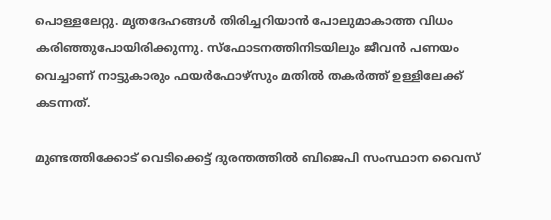പൊള്ളലേറ്റു. മൃതദേഹങ്ങള്‍ തിരിച്ചറിയാന്‍ പോലുമാകാത്ത വിധം കരിഞ്ഞുപോയിരിക്കുന്നു. സ്ഫോടനത്തിനിടയിലും ജീവന്‍ പണയം വെച്ചാണ് നാട്ടുകാരും ഫയര്‍ഫോഴ്സും മതില്‍ തകര്‍ത്ത് ഉള്ളിലേക്ക് കടന്നത്.

മുണ്ടത്തിക്കോട് വെടിക്കെട്ട് ദുരന്തത്തില്‍ ബിജെപി സംസ്ഥാന വൈസ്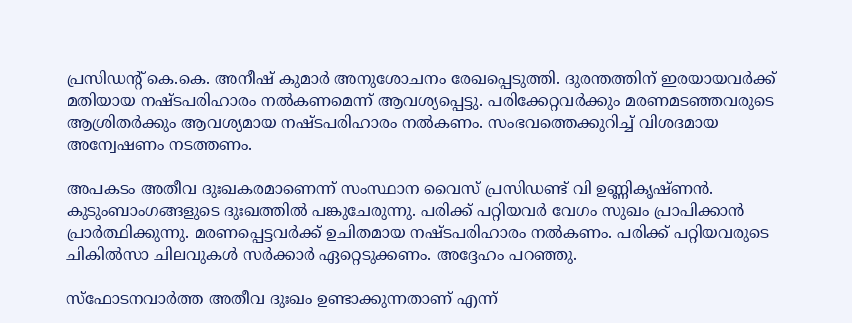പ്രസിഡന്റ് കെ.കെ. അനീഷ് കുമാര്‍ അനുശോചനം രേഖപ്പെടുത്തി. ദുരന്തത്തിന് ഇരയായവര്‍ക്ക് മതിയായ നഷ്ടപരിഹാരം നല്‍കണമെന്ന് ആവശ്യപ്പെട്ടു. പരിക്കേറ്റവര്‍ക്കും മരണമടഞ്ഞവരുടെ ആശ്രിതര്‍ക്കും ആവശ്യമായ നഷ്ടപരിഹാരം നല്‍കണം. സംഭവത്തെക്കുറിച്ച് വിശദമായ അന്വേഷണം നടത്തണം.

അപകടം അതീവ ദുഃഖകരമാണെന്ന് സംസ്ഥാന വൈസ് പ്രസിഡണ്ട് വി ഉണ്ണികൃഷ്ണന്‍. കുടുംബാംഗങ്ങളുടെ ദുഃഖത്തില്‍ പങ്കുചേരുന്നു. പരിക്ക് പറ്റിയവര്‍ വേഗം സുഖം പ്രാപിക്കാന്‍ പ്രാര്‍ത്ഥിക്കുന്നു. മരണപ്പെട്ടവര്‍ക്ക് ഉചിതമായ നഷ്ടപരിഹാരം നല്‍കണം. പരിക്ക് പറ്റിയവരുടെ ചികില്‍സാ ചിലവുകള്‍ സര്‍ക്കാര്‍ ഏറ്റെടുക്കണം. അദ്ദേഹം പറഞ്ഞു.

സ്‌ഫോടനവാര്‍ത്ത അതീവ ദുഃഖം ഉണ്ടാക്കുന്നതാണ് എന്ന്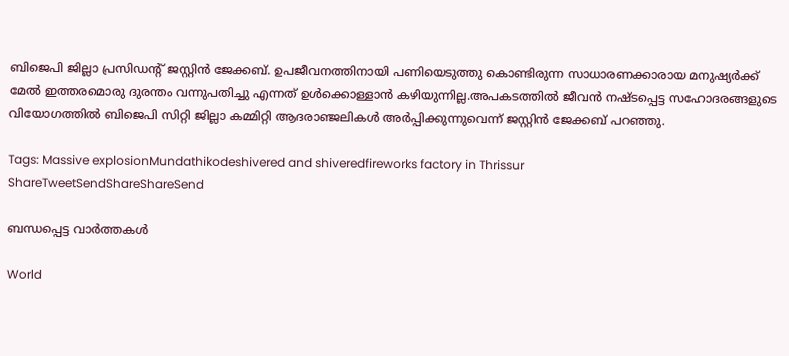ബിജെപി ജില്ലാ പ്രസിഡന്റ് ജസ്റ്റിന്‍ ജേക്കബ്. ഉപജീവനത്തിനായി പണിയെടുത്തു കൊണ്ടിരുന്ന സാധാരണക്കാരായ മനുഷ്യര്‍ക്ക് മേല്‍ ഇത്തരമൊരു ദുരന്തം വന്നുപതിച്ചു എന്നത് ഉള്‍ക്കൊള്ളാന്‍ കഴിയുന്നില്ല.അപകടത്തില്‍ ജീവന്‍ നഷ്ടപ്പെട്ട സഹോദരങ്ങളുടെ വിയോഗത്തില്‍ ബിജെപി സിറ്റി ജില്ലാ കമ്മിറ്റി ആദരാഞ്ജലികള്‍ അര്‍പ്പിക്കുന്നുവെന്ന് ജസ്റ്റിന്‍ ജേക്കബ് പറഞ്ഞു.

Tags: Massive explosionMundathikodeshivered and shiveredfireworks factory in Thrissur
ShareTweetSendShareShareSend

ബന്ധപ്പെട്ട വാര്‍ത്തകള്‍

World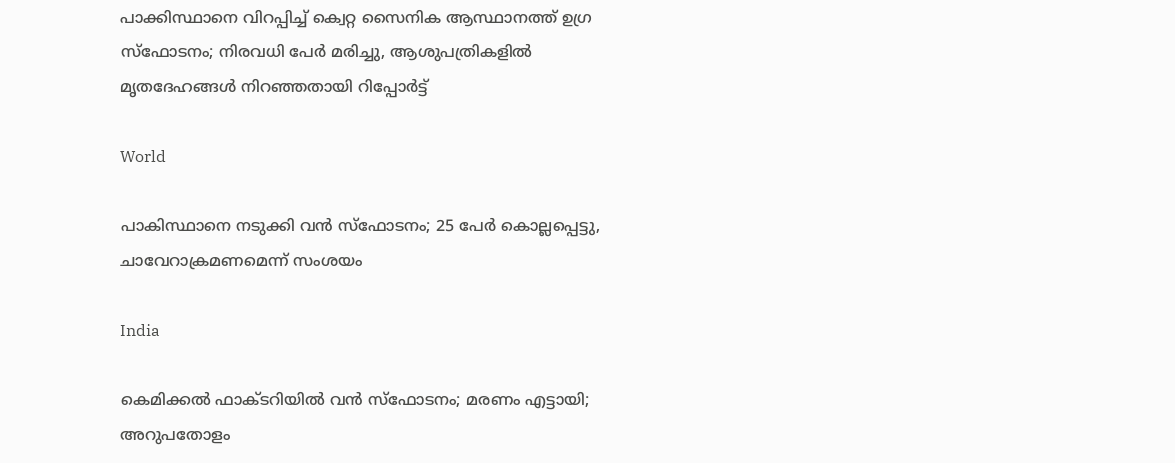പാക്കിസ്ഥാനെ വിറപ്പിച്ച് ക്വെറ്റ സൈനിക ആസ്ഥാനത്ത് ഉഗ്ര സ്ഫോടനം; നിരവധി പേർ മരിച്ചു, ആശുപത്രികളിൽ മൃതദേഹങ്ങൾ നിറഞ്ഞതായി റിപ്പോർട്ട്

World

പാകിസ്ഥാനെ നടുക്കി വൻ സ്‌ഫോടനം; 25 പേര്‍ കൊല്ലപ്പെട്ടു, ചാവേറാക്രമണമെന്ന് സംശയം

India

കെമിക്കല്‍ ഫാക്ടറിയില്‍ വന്‍ സ്‌ഫോടനം; മരണം എട്ടായി; അറുപതോളം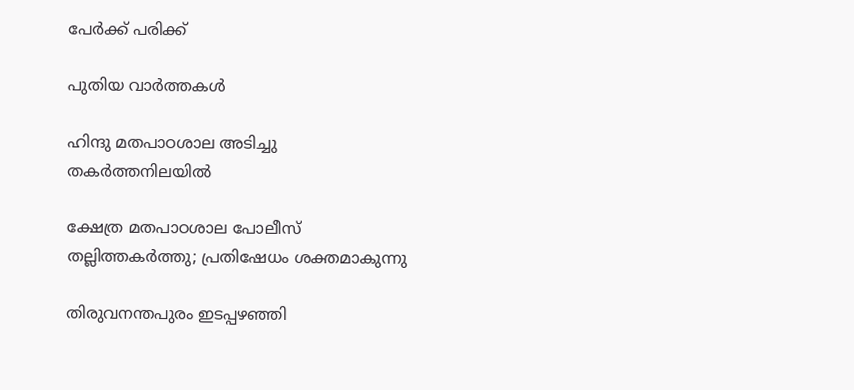പേര്‍ക്ക് പരിക്ക്

പുതിയ വാര്‍ത്തകള്‍

ഹിന്ദു മതപാഠശാല അടിച്ചു തകര്‍ത്തനിലയില്‍

ക്ഷേത്ര മതപാഠശാല പോലീസ് തല്ലിത്തകര്‍ത്തു; പ്രതിഷേധം ശക്തമാകുന്നു

തിരുവനന്തപുരം ഇടപ്പഴഞ്ഞി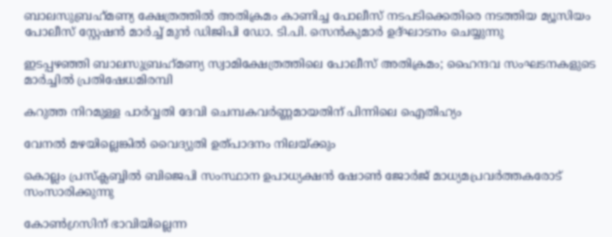ബാലസുബ്രഹ്‌മണ്യ ക്ഷേത്രത്തില്‍ അതിക്രമം കാണിച്ച പോലീസ് നടപടിക്കെതിരെ നടത്തിയ മ്യൂസിയം പോലീസ് സ്റ്റേഷന്‍ മാര്‍ച്ച് മുന്‍ ഡിജിപി ഡോ. ടി.പി. സെന്‍കുമാര്‍ ഉദ്ഘാടനം ചെയ്യുന്നു

ഇടപ്പഴഞ്ഞി ബാലസുബ്രഹ്‌മണ്യ സ്വാമിക്ഷേത്രത്തിലെ പോലീസ് അതിക്രമം; ഹൈന്ദവ സംഘടനകളുടെ മാര്‍ച്ചില്‍ പ്രതിഷേധമിരമ്പി

കറുത്ത നിറമുള്ള പാര്‍വ്വതി ദേവി ചെമ്പകവര്‍ണ്ണമായതിന് പിന്നിലെ ഐതിഹ്യം

വേനല്‍ മഴയില്ലെങ്കില്‍ വൈദ്യുതി ഉത്പാദനം നിലയ്‌ക്കും

കൊല്ലം പ്രസ്‌ക്ലബ്ബില്‍ ബിജെപി സംസ്ഥാന ഉപാധ്യക്ഷന്‍ ഷോണ്‍ ജോര്‍ജ് മാധ്യമപ്രവര്‍ത്തകരോട് സംസാരിക്കുന്നു

കോണ്‍ഗ്രസിന് ഭാവിയില്ലെന്ന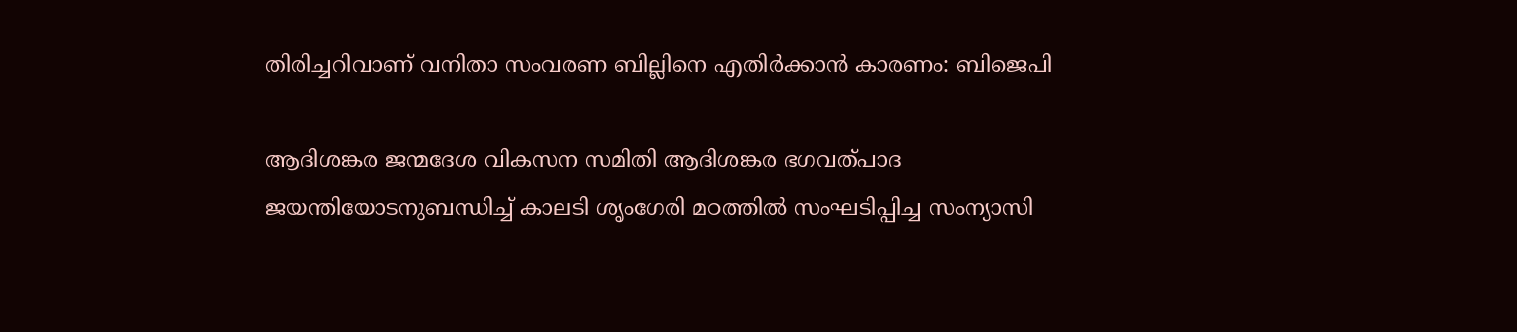തിരിച്ചറിവാണ് വനിതാ സംവരണ ബില്ലിനെ എതിര്‍ക്കാന്‍ കാരണം: ബിജെപി

ആദിശങ്കര ജന്മദേശ വികസന സമിതി ആദിശങ്കര ഭഗവത്പാദ ജയന്തിയോടനുബന്ധിച്ച് കാലടി ശൃംഗേരി മഠത്തില്‍ സംഘടിപ്പിച്ച സംന്യാസി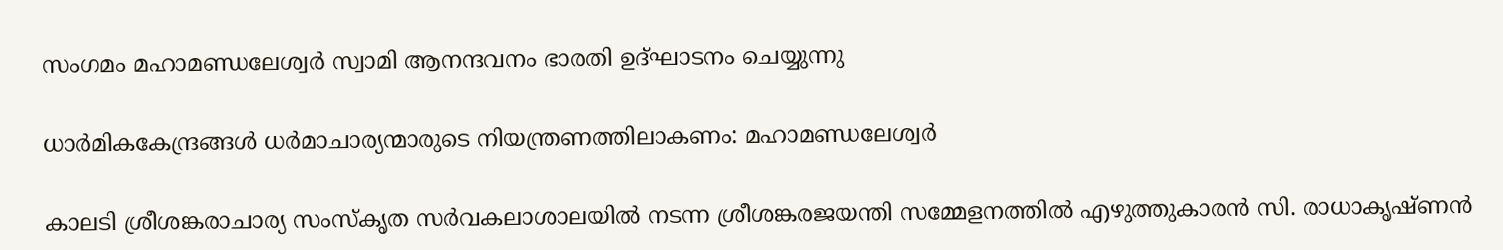സംഗമം മഹാമണ്ഡലേശ്വര്‍ സ്വാമി ആനന്ദവനം ഭാരതി ഉദ്ഘാടനം ചെയ്യുന്നു

ധാര്‍മികകേന്ദ്രങ്ങള്‍ ധര്‍മാചാര്യന്മാരുടെ നിയന്ത്രണത്തിലാകണം: മഹാമണ്ഡലേശ്വര്‍

കാലടി ശ്രീശങ്കരാചാര്യ സംസ്‌കൃത സര്‍വകലാശാലയില്‍ നടന്ന ശ്രീശങ്കരജയന്തി സമ്മേളനത്തില്‍ എഴുത്തുകാരന്‍ സി. രാധാകൃഷ്ണന്‍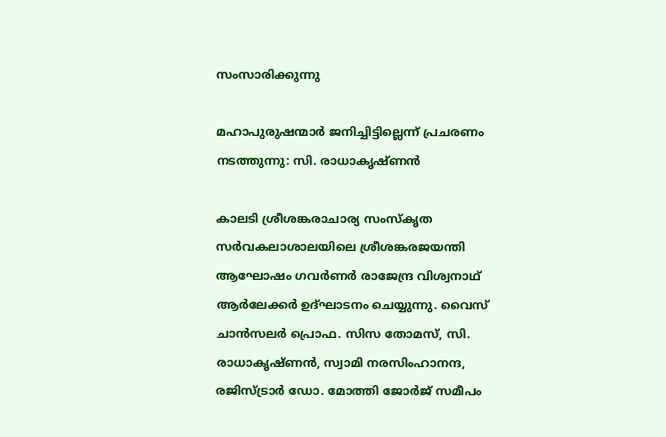സംസാരിക്കുന്നു

മഹാപുരുഷന്മാര്‍ ജനിച്ചിട്ടില്ലെന്ന് പ്രചരണം നടത്തുന്നു: സി. രാധാകൃഷ്ണന്‍

കാലടി ശ്രീശങ്കരാചാര്യ സംസ്‌കൃത സര്‍വകലാശാലയിലെ ശ്രീശങ്കരജയന്തി ആഘോഷം ഗവര്‍ണര്‍ രാജേന്ദ്ര വിശ്വനാഥ് ആര്‍ലേക്കര്‍ ഉദ്ഘാടനം ചെയ്യുന്നു. വൈസ് ചാന്‍സലര്‍ പ്രൊഫ. സിസ തോമസ്, സി. രാധാകൃഷ്ണന്‍, സ്വാമി നരസിംഹാനന്ദ, രജിസ്ട്രാര്‍ ഡോ. മോത്തി ജോര്‍ജ് സമീപം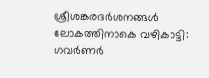ശ്രീശങ്കരദര്‍ശനങ്ങള്‍ ലോകത്തിനാകെ വഴികാട്ടി: ഗവര്‍ണര്‍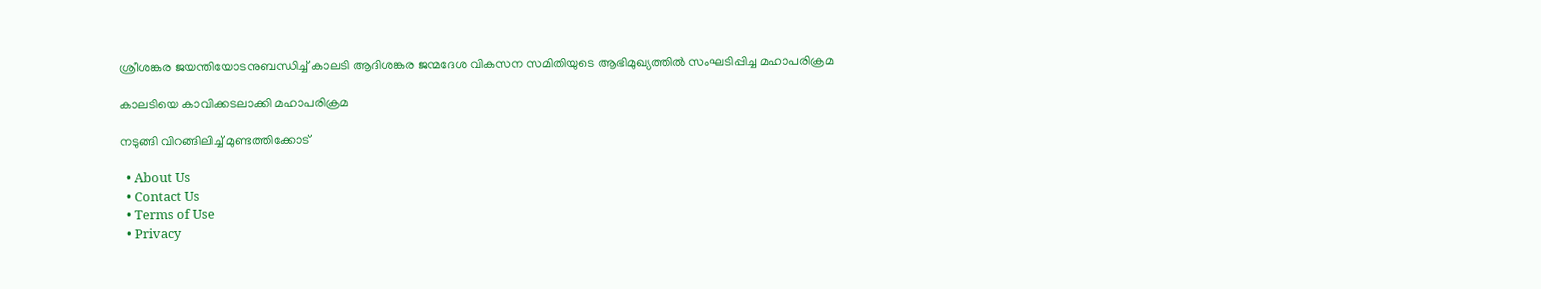ശ്രീശങ്കര ജയന്തിയോടനുബന്ധിച്ച് കാലടി ആദിശങ്കര ജന്മദേശ വികസന സമിതിയുടെ ആഭിമുഖ്യത്തില്‍ സംഘടിപ്പിച്ച മഹാപരിക്രമ

കാലടിയെ കാവിക്കടലാക്കി മഹാപരിക്രമ

നടുങ്ങി വിറങ്ങിലിച്ച് മുണ്ടത്തിക്കോട്

  • About Us
  • Contact Us
  • Terms of Use
  • Privacy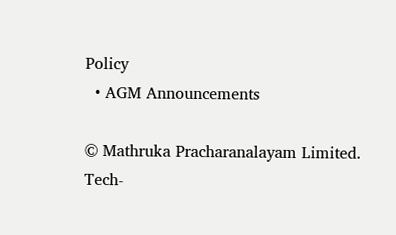Policy
  • AGM Announcements

© Mathruka Pracharanalayam Limited.
Tech-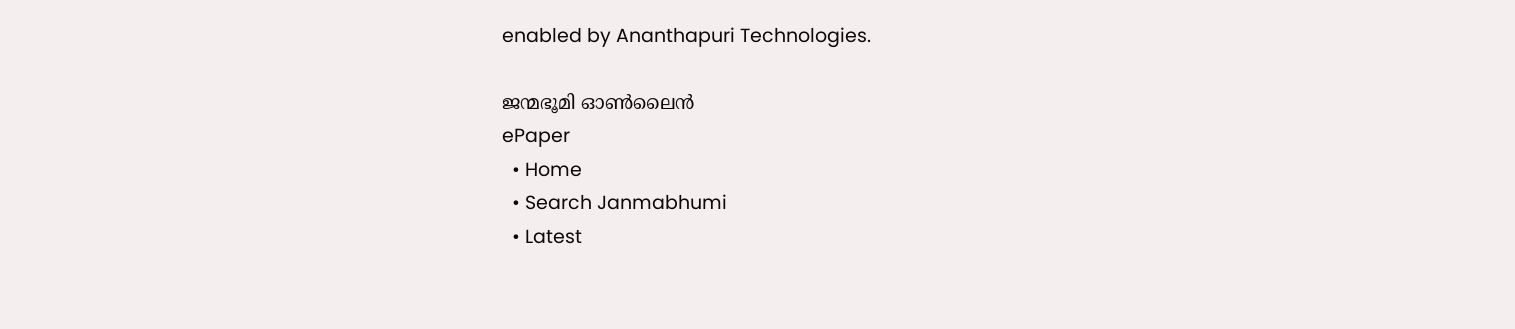enabled by Ananthapuri Technologies.

ജന്മഭൂമി ഓണ്‍ലൈന്‍
ePaper
  • Home
  • Search Janmabhumi
  • Latest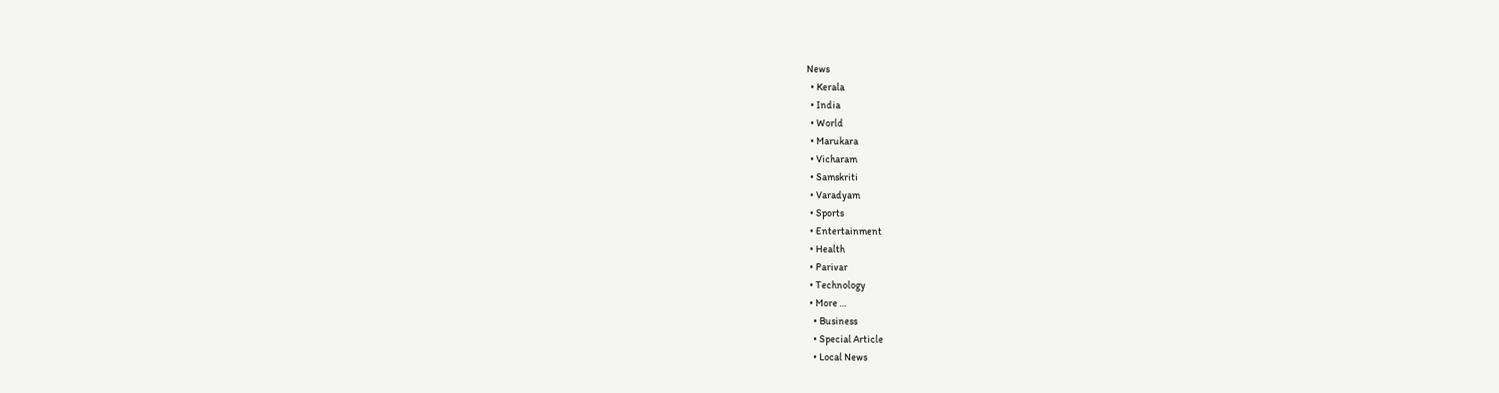News
  • Kerala
  • India
  • World
  • Marukara
  • Vicharam
  • Samskriti
  • Varadyam
  • Sports
  • Entertainment
  • Health
  • Parivar
  • Technology
  • More …
    • Business
    • Special Article
    • Local News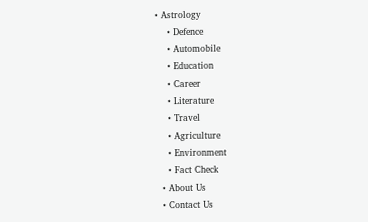• Astrology
    • Defence
    • Automobile
    • Education
    • Career
    • Literature
    • Travel
    • Agriculture
    • Environment
    • Fact Check
  • About Us
  • Contact Us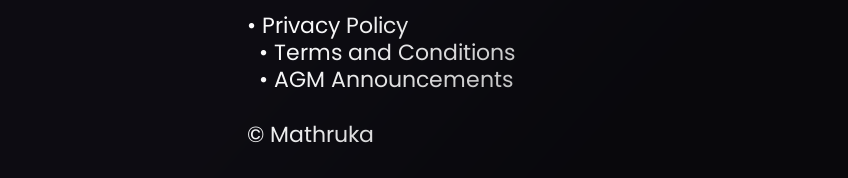• Privacy Policy
  • Terms and Conditions
  • AGM Announcements

© Mathruka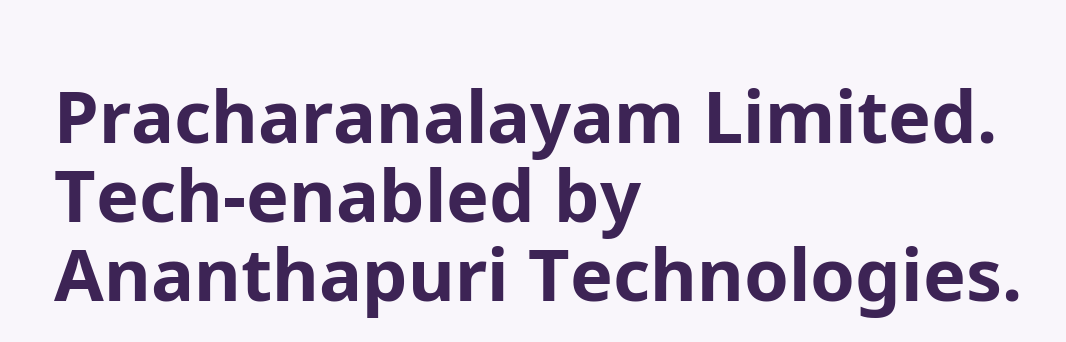Pracharanalayam Limited.
Tech-enabled by Ananthapuri Technologies.